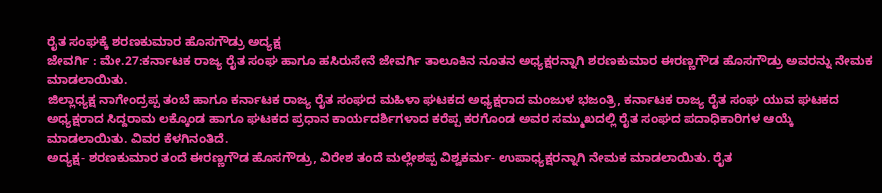ರೈತ ಸಂಘಕ್ಕೆ ಶರಣಕುಮಾರ ಹೊಸಗೌಡ್ರು ಅದ್ಯಕ್ಷ
ಜೇವರ್ಗಿ : ಮೇ.27:ಕರ್ನಾಟಕ ರಾಜ್ಯ ರೈತ ಸಂಘ ಹಾಗೂ ಹಸಿರುಸೇನೆ ಜೇವರ್ಗಿ ತಾಲೂಕಿನ ನೂತನ ಅಧ್ಯಕ್ಷರನ್ನಾಗಿ ಶರಣಕುಮಾರ ಈರಣ್ಣಗೌಡ ಹೊಸಗೌಡ್ರು ಅವರನ್ನು ನೇಮಕ ಮಾಡಲಾಯಿತು.
ಜಿಲ್ಲಾಧ್ಯಕ್ಷ ನಾಗೇಂದ್ರಪ್ಪ ತಂಬೆ ಹಾಗೂ ಕರ್ನಾಟಕ ರಾಜ್ಯ ರೈತ ಸಂಘದ ಮಹಿಳಾ ಘಟಕದ ಅಧ್ಯಕ್ಷರಾದ ಮಂಜುಳ ಭಜಂತ್ರಿ, ಕರ್ನಾಟಕ ರಾಜ್ಯ ರೈತ ಸಂಘ ಯುವ ಘಟಕದ ಅಧ್ಯಕ್ಷರಾದ ಸಿದ್ದರಾಮ ಲಕ್ಕೊಂಡ ಹಾಗೂ ಘಟಕದ ಪ್ರಧಾನ ಕಾರ್ಯದರ್ಶಿಗಳಾದ ಕರೆಪ್ಪ ಕರಗೊಂಡ ಅವರ ಸಮ್ಮುಖದಲ್ಲಿ ರೈತ ಸಂಘದ ಪದಾಧಿಕಾರಿಗಳ ಆಯ್ಕೆ ಮಾಡಲಾಯಿತು. ವಿವರ ಕೆಳಗಿನಂತಿದೆ.
ಅದ್ಯಕ್ಷ- ಶರಣಕುಮಾರ ತಂದೆ ಈರಣ್ಣಗೌಡ ಹೊಸಗೌಡ್ರು, ವಿರೇಶ ತಂದೆ ಮಲ್ಲೇಶಪ್ಪ ವಿಶ್ವಕರ್ಮ- ಉಪಾಧ್ಯಕ್ಷರನ್ನಾಗಿ ನೇಮಕ ಮಾಡಲಾಯಿತು. ರೈತ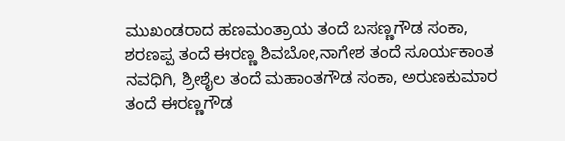ಮುಖಂಡರಾದ ಹಣಮಂತ್ರಾಯ ತಂದೆ ಬಸಣ್ಣಗೌಡ ಸಂಕಾ, ಶರಣಪ್ಪ ತಂದೆ ಈರಣ್ಣ ಶಿವಬೋ,ನಾಗೇಶ ತಂದೆ ಸೂರ್ಯಕಾಂತ ನವಧಿಗಿ, ಶ್ರೀಶೈಲ ತಂದೆ ಮಹಾಂತಗೌಡ ಸಂಕಾ, ಅರುಣಕುಮಾರ ತಂದೆ ಈರಣ್ಣಗೌಡ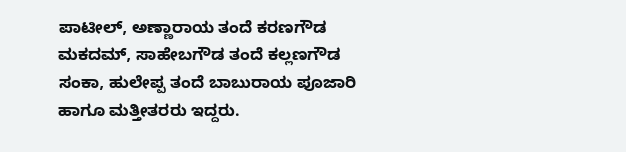ಪಾಟೀಲ್, ಅಣ್ಣಾರಾಯ ತಂದೆ ಕರಣಗೌಡ ಮಕದಮ್, ಸಾಹೇಬಗೌಡ ತಂದೆ ಕಲ್ಲಣಗೌಡ ಸಂಕಾ, ಹುಲೇಪ್ಪ ತಂದೆ ಬಾಬುರಾಯ ಪೂಜಾರಿ ಹಾಗೂ ಮತ್ತೀತರರು ಇದ್ದರು.